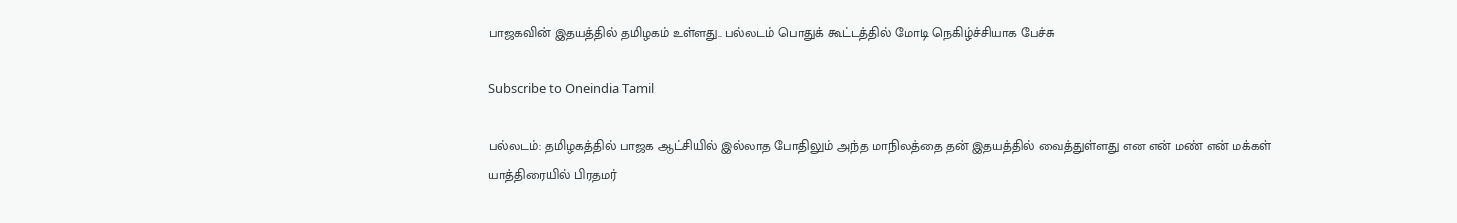பாஜகவின் இதயத்தில் தமிழகம் உள்ளது.. பல்லடம் பொதுக் கூட்டத்தில் மோடி நெகிழ்ச்சியாக பேச்சு

Subscribe to Oneindia Tamil

பல்லடம்: தமிழகத்தில் பாஜக ஆட்சியில் இல்லாத போதிலும் அந்த மாநிலத்தை தன் இதயத்தில் வைத்துள்ளது என என் மண் என் மக்கள் யாத்திரையில் பிரதமர்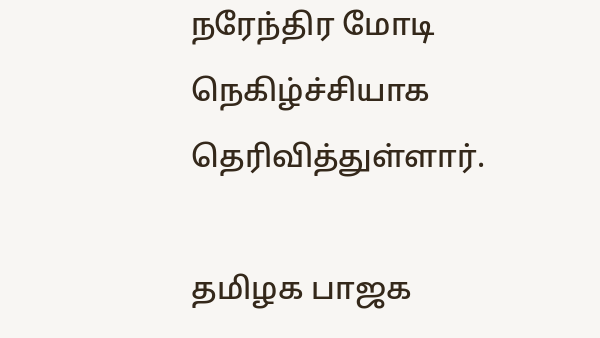நரேந்திர மோடி நெகிழ்ச்சியாக தெரிவித்துள்ளார்.

தமிழக பாஜக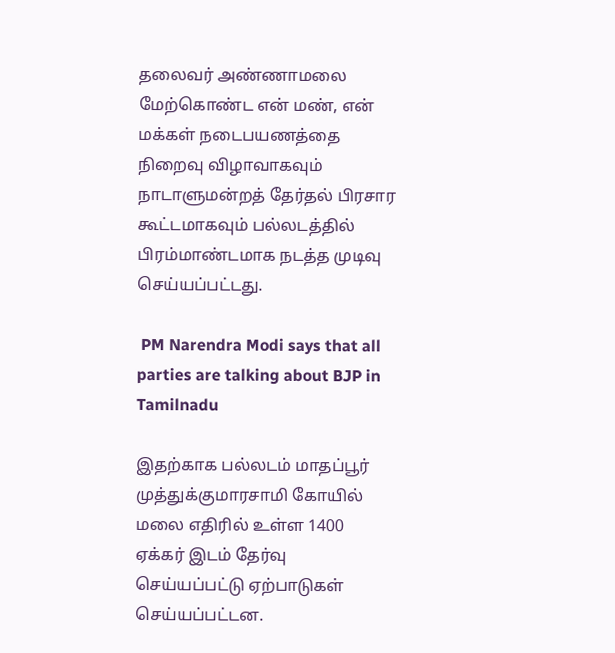தலைவர் அண்ணாமலை மேற்கொண்ட என் மண், என் மக்கள் நடைபயணத்தை நிறைவு விழாவாகவும் நாடாளுமன்றத் தேர்தல் பிரசார கூட்டமாகவும் பல்லடத்தில் பிரம்மாண்டமாக நடத்த முடிவு செய்யப்பட்டது.

 PM Narendra Modi says that all parties are talking about BJP in Tamilnadu

இதற்காக பல்லடம் மாதப்பூர் முத்துக்குமாரசாமி கோயில் மலை எதிரில் உள்ள 1400 ஏக்கர் இடம் தேர்வு செய்யப்பட்டு ஏற்பாடுகள் செய்யப்பட்டன.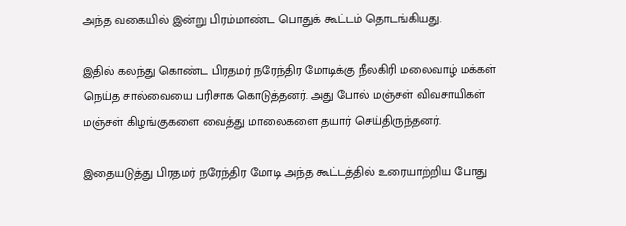அந்த வகையில் இன்று பிரம்மாண்ட பொதுக் கூட்டம் தொடங்கியது.

இதில் கலந்து கொண்ட பிரதமர் நரேந்திர மோடிக்கு நீலகிரி மலைவாழ் மக்கள் நெய்த சால்வையை பரிசாக கொடுத்தனர். அது போல் மஞ்சள் விவசாயிகள் மஞ்சள் கிழங்குகளை வைத்து மாலைகளை தயார் செய்திருந்தனர்.

இதையடுத்து பிரதமர் நரேந்திர மோடி அந்த கூட்டத்தில் உரையாற்றிய போது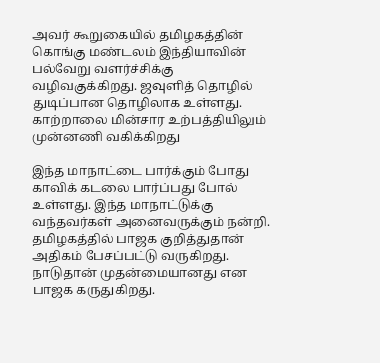அவர் கூறுகையில் தமிழகத்தின் கொங்கு மண்டலம் இந்தியாவின் பல்வேறு வளர்ச்சிக்கு வழிவகுக்கிறது. ஜவுளித் தொழில் துடிப்பான தொழிலாக உள்ளது. காற்றாலை மின்சார உற்பத்தியிலும் முன்னணி வகிக்கிறது

இந்த மாநாட்டை பார்க்கும் போது காவிக் கடலை பார்ப்பது போல் உள்ளது. இந்த மாநாட்டுக்கு வந்தவர்கள் அனைவருக்கும் நன்றி. தமிழகத்தில் பாஜக குறித்துதான் அதிகம் பேசப்பட்டு வருகிறது. நாடுதான் முதன்மையானது என பாஜக கருதுகிறது.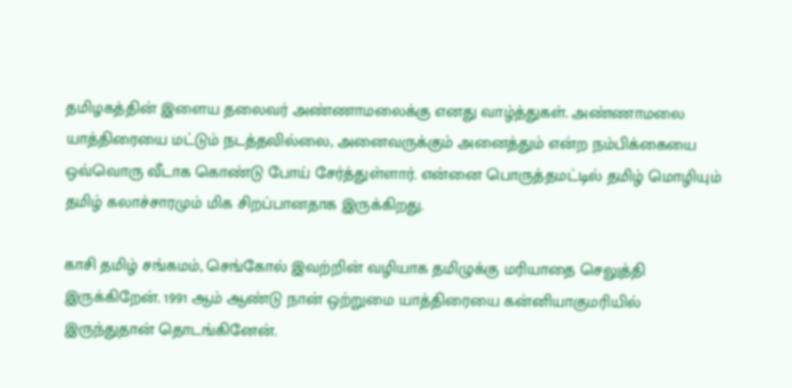தமிழகத்தின் இளைய தலைவர் அண்ணாமலைக்கு எனது வாழ்த்துகள். அண்ணாமலை யாத்திரையை மட்டும் நடத்தவில்லை, அனைவருக்கும் அனைத்தும் என்ற நம்பிக்கையை ஒவ்வொரு வீடாக கொண்டு போய் சேர்த்துள்ளார். என்னை பொருத்தமட்டில் தமிழ் மொழியும் தமிழ் கலாச்சாரமும் மிக சிறப்பானதாக இருக்கிறது.

காசி தமிழ் சங்கமம், செங்கோல் இவற்றின் வழியாக தமிழுக்கு மரியாதை செலுத்தி இருக்கிறேன். 1991 ஆம் ஆண்டு நான் ஒற்றுமை யாத்திரையை கன்னியாகுமரியில் இருந்துதான் தொடங்கினேன்.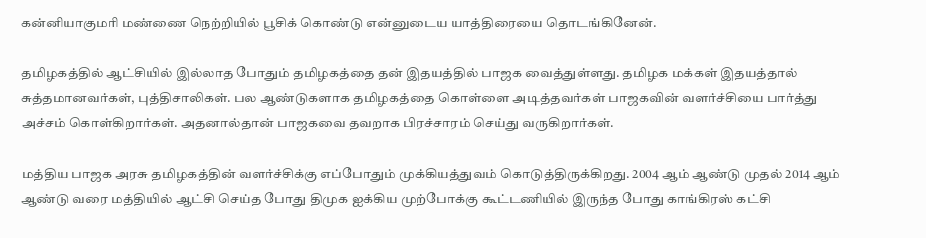கன்னியாகுமரி மண்ணை நெற்றியில் பூசிக் கொண்டு என்னுடைய யாத்திரையை தொடங்கினேன்.

தமிழகத்தில் ஆட்சியில் இல்லாத போதும் தமிழகத்தை தன் இதயத்தில் பாஜக வைத்துள்ளது. தமிழக மக்கள் இதயத்தால் சுத்தமானவர்கள், புத்திசாலிகள். பல ஆண்டுகளாக தமிழகத்தை கொள்ளை அடித்தவர்கள் பாஜகவின் வளர்ச்சியை பார்த்து அச்சம் கொள்கிறார்கள். அதனால்தான் பாஜகவை தவறாக பிரச்சாரம் செய்து வருகிறார்கள்.

மத்திய பாஜக அரசு தமிழகத்தின் வளர்ச்சிக்கு எப்போதும் முக்கியத்துவம் கொடுத்திருக்கிறது. 2004 ஆம் ஆண்டு முதல் 2014 ஆம் ஆண்டு வரை மத்தியில் ஆட்சி செய்த போது திமுக ஐக்கிய முற்போக்கு கூட்டணியில் இருந்த போது காங்கிரஸ் கட்சி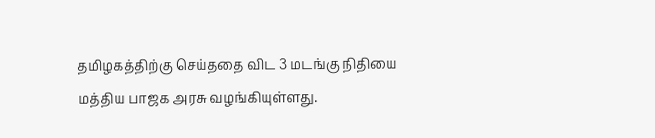தமிழகத்திற்கு செய்ததை விட 3 மடங்கு நிதியை மத்திய பாஜக அரசு வழங்கியுள்ளது.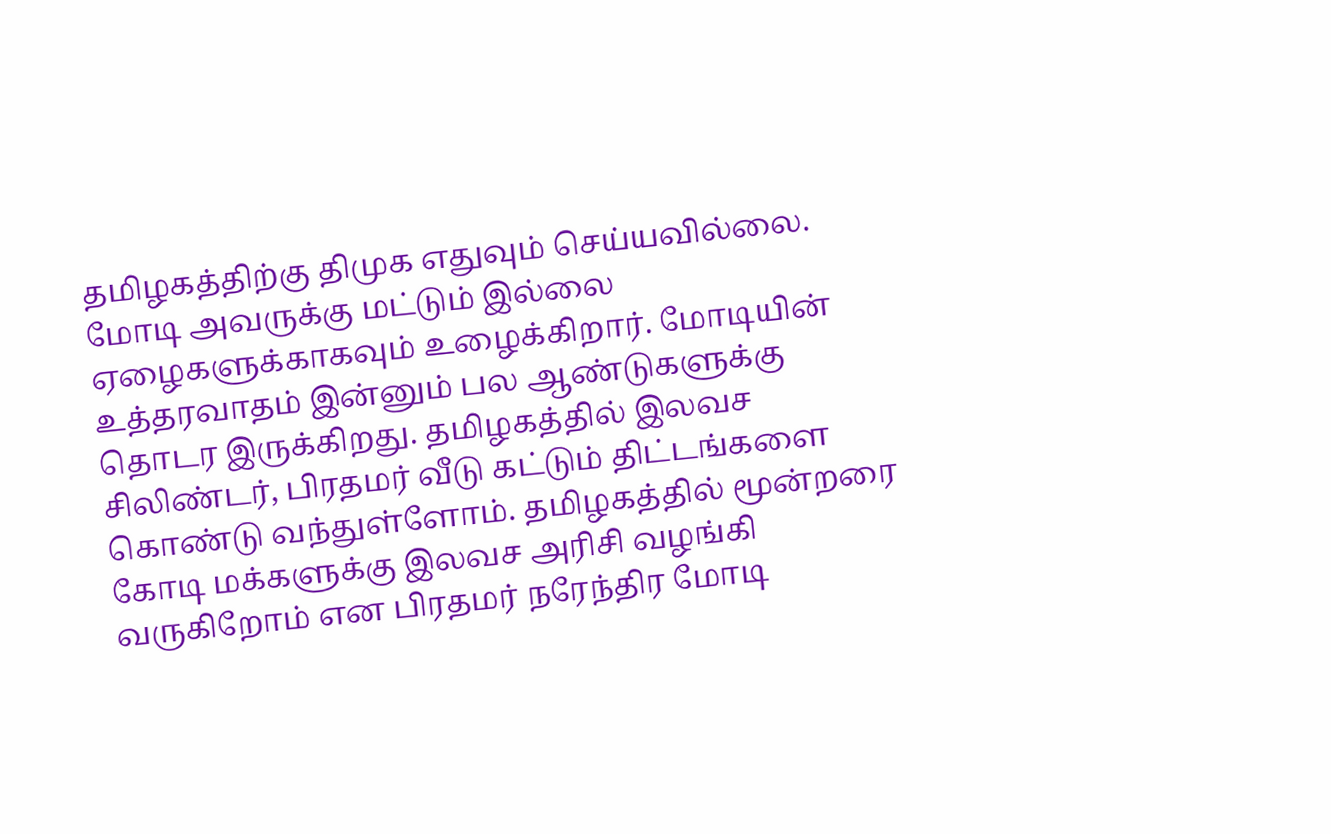தமிழகத்திற்கு திமுக எதுவும் செய்யவில்லை. மோடி அவருக்கு மட்டும் இல்லை ஏழைகளுக்காகவும் உழைக்கிறார். மோடியின் உத்தரவாதம் இன்னும் பல ஆண்டுகளுக்கு தொடர இருக்கிறது. தமிழகத்தில் இலவச சிலிண்டர், பிரதமர் வீடு கட்டும் திட்டங்களை கொண்டு வந்துள்ளோம். தமிழகத்தில் மூன்றரை கோடி மக்களுக்கு இலவச அரிசி வழங்கி வருகிறோம் என பிரதமர் நரேந்திர மோடி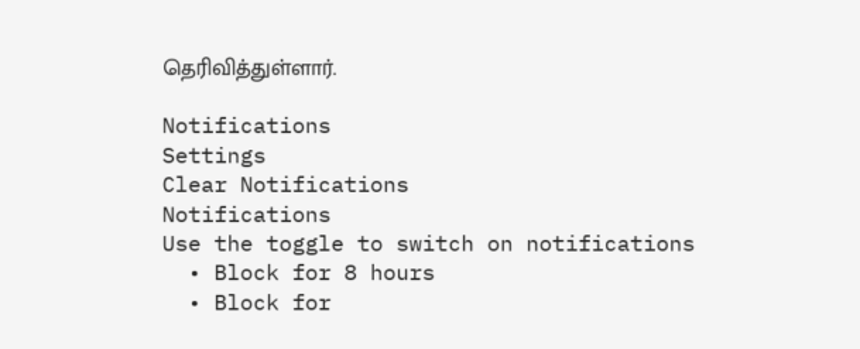தெரிவித்துள்ளார்.

Notifications
Settings
Clear Notifications
Notifications
Use the toggle to switch on notifications
  • Block for 8 hours
  • Block for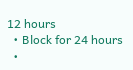12 hours
  • Block for 24 hours
  •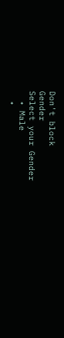Don't block
Gender
Select your Gender
  • Male
  •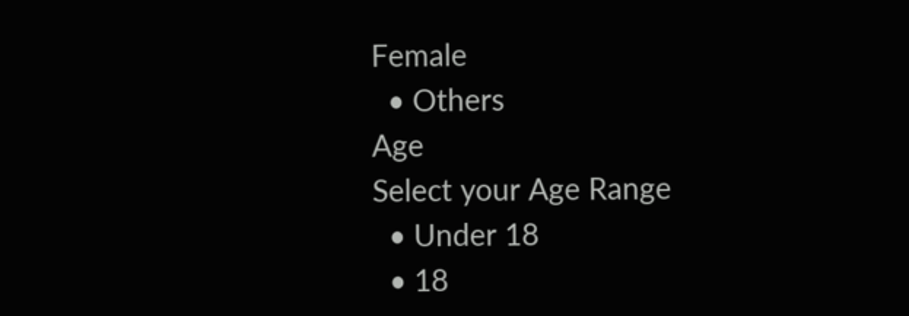Female
  • Others
Age
Select your Age Range
  • Under 18
  • 18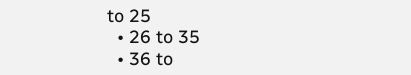to 25
  • 26 to 35
  • 36 to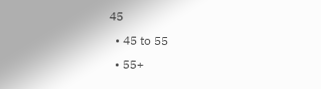45
  • 45 to 55
  • 55+